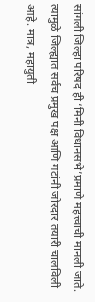सांगली जिल्हा परिषद ही ‘मिनी विधानसभे’प्रमाणे महत्त्वाची मानली जाते. त्यामुळे जिल्ह्यात सर्वच प्रमुख पक्ष आणि गटांनी जोरदार तयारी चालविली आहे. मात्र, महायुती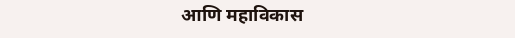आणि महाविकास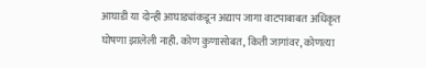आघाडी या दोन्ही आघाड्यांकडून अद्याप जागा वाटपाबाबत अधिकृत घोषणा झालेली नाही. कोण कुणासोबत, किती जागांवर, कोणत्या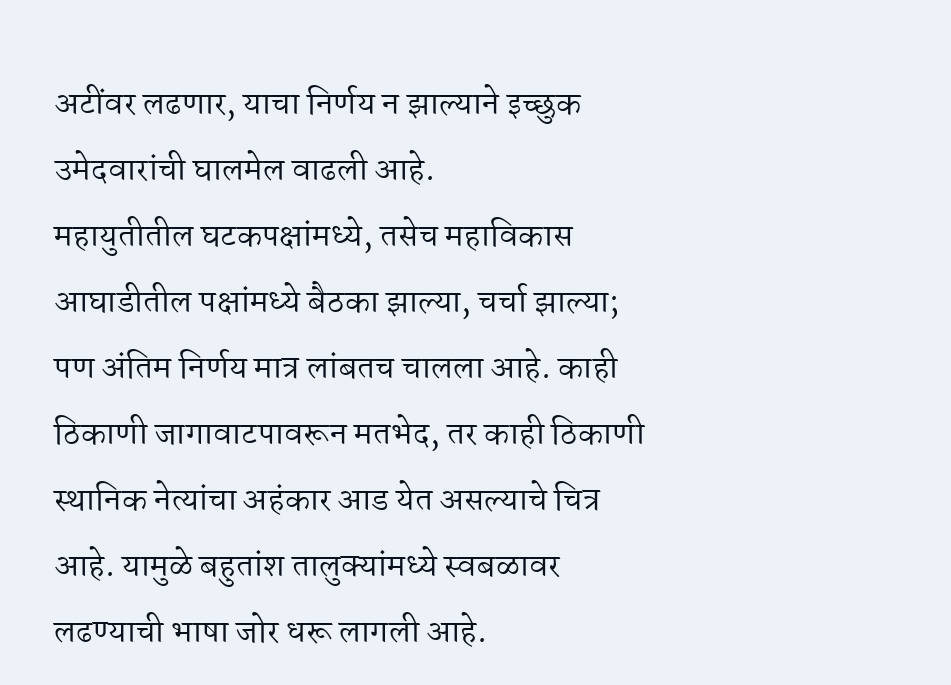अटींवर लढणार, याचा निर्णय न झाल्याने इच्छुक उमेदवारांची घालमेल वाढली आहे.
महायुतीतील घटकपक्षांमध्ये, तसेच महाविकास आघाडीतील पक्षांमध्ये बैठका झाल्या, चर्चा झाल्या; पण अंतिम निर्णय मात्र लांबतच चालला आहे. काही ठिकाणी जागावाटपावरून मतभेद, तर काही ठिकाणी स्थानिक नेत्यांचा अहंकार आड येत असल्याचे चित्र आहे. यामुळे बहुतांश तालुक्यांमध्ये स्वबळावर लढण्याची भाषा जोर धरू लागली आहे.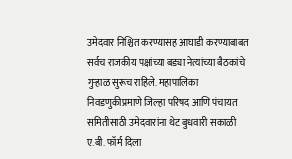उमेदवार निश्चित करण्यासह आघाडी करण्याबाबत सर्वच राजकीय पक्षांच्या बड्या नेत्यांच्या बैठकांचे गुऱ्हाळ सुरूच राहिले. महापालिका निवडणुकीप्रमाणे जिल्हा परिषद आणि पंचायत समितीसाठी उमेदवारांना थेट बुधवारी सकाळी ए.बी. फॉर्म दिला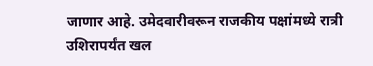जाणार आहे. उमेदवारीवरून राजकीय पक्षांमध्ये रात्री उशिरापर्यंत खल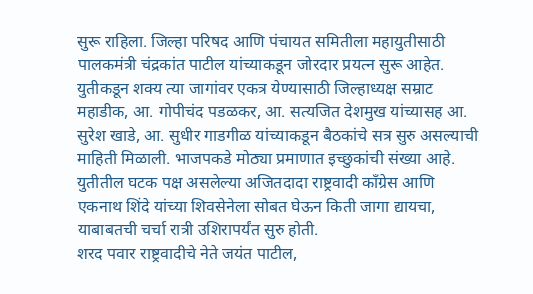सुरू राहिला. जिल्हा परिषद आणि पंचायत समितीला महायुतीसाठी पालकमंत्री चंद्रकांत पाटील यांच्याकडून जोरदार प्रयत्न सुरू आहेत.
युतीकडून शक्य त्या जागांवर एकत्र येण्यासाठी जिल्हाध्यक्ष सम्राट महाडीक, आ. गोपीचंद पडळकर, आ. सत्यजित देशमुख यांच्यासह आ. सुरेश खाडे, आ. सुधीर गाडगीळ यांच्याकडून बैठकांचे सत्र सुरु असल्याची माहिती मिळाली. भाजपकडे मोठ्या प्रमाणात इच्छुकांची संख्या आहे. युतीतील घटक पक्ष असलेल्या अजितदादा राष्ट्रवादी काँग्रेस आणि एकनाथ शिंदे यांच्या शिवसेनेला सोबत घेऊन किती जागा द्यायचा, याबाबतची चर्चा रात्री उशिरापर्यंत सुरु होती.
शरद पवार राष्ट्रवादीचे नेते जयंत पाटील,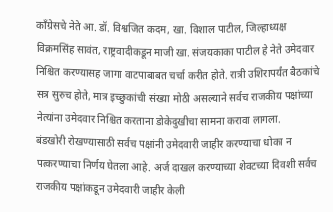काँग्रेसचे नेते आ. डॉ. विश्वजित कदम, खा. विशाल पाटील, जिल्हाध्यक्ष विक्रमसिंह सावंत, राष्ट्रवादीकडून माजी खा. संजयकाका पाटील हे नेते उमेदवार निश्चित करण्यासह जागा वाटपाबाबत चर्चा करीत होते. रात्री उशिरापर्यंत बैठकांचे सत्र सुरुच होते, मात्र इच्छुकांची संख्या मोठी असल्याने सर्वच राजकीय पक्षांच्या नेत्यांना उमेदवार निश्चित करताना डोकेदुखीचा सामना करावा लागला.
बंडखोरी रोखण्यासाठी सर्वच पक्षांनी उमेदवारी जाहीर करण्याचा धोका न पत्करण्याचा निर्णय घेतला आहे. अर्ज दाखल करण्याच्या शेवटच्या दिवशी सर्वच राजकीय पक्षांकडून उमेदवारी जाहीर केली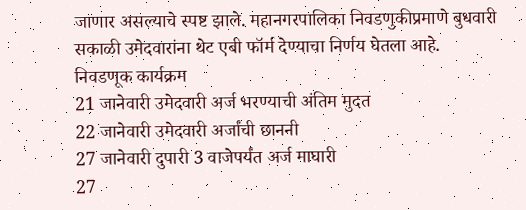जाणार असल्याचे स्पष्ट झाले. महानगरपालिका निवडणुकीप्रमाणे बुधवारी सकाळी उमेदवारांना थेट एबी फॉर्म देण्याचा निर्णय घेतला आहे.
निवडणूक कार्यक्रम
21 जानेवारी उमेदवारी अर्ज भरण्याची अंतिम मुदत
22 जानेवारी उमेदवारी अर्जांची छाननी
27 जानेवारी दुपारी 3 वाजेपर्यंत अर्ज माघारी
27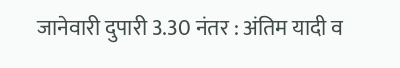जानेवारी दुपारी 3.30 नंतर : अंतिम यादी व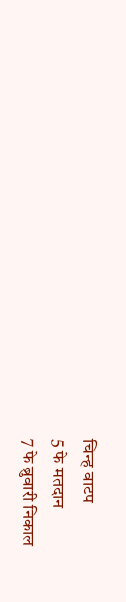चिन्ह वाटप
5 फे मतदान
7 फे ब्रुवारी निकाल